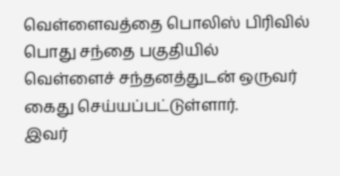வெள்ளைவத்தை பொலிஸ் பிரிவில் பொது சந்தை பகுதியில் வெள்ளைச் சந்தனத்துடன் ஒருவர் கைது செய்யப்பட்டுள்ளார்.
இவர்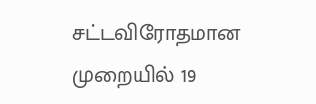சட்டவிரோதமான முறையில் 19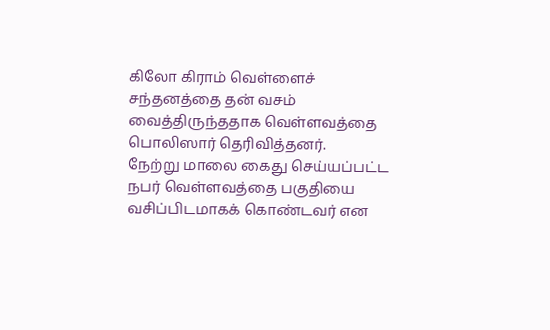கிலோ கிராம் வெள்ளைச் சந்தனத்தை தன் வசம் வைத்திருந்ததாக வெள்ளவத்தை பொலிஸார் தெரிவித்தனர்.
நேற்று மாலை கைது செய்யப்பட்ட நபர் வெள்ளவத்தை பகுதியை வசிப்பிடமாகக் கொண்டவர் என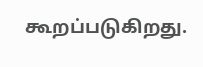கூறப்படுகிறது.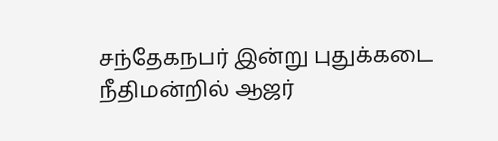சந்தேகநபர் இன்று புதுக்கடை நீதிமன்றில் ஆஜர்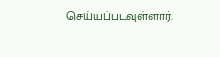செய்யப்படவுள்ளார்.